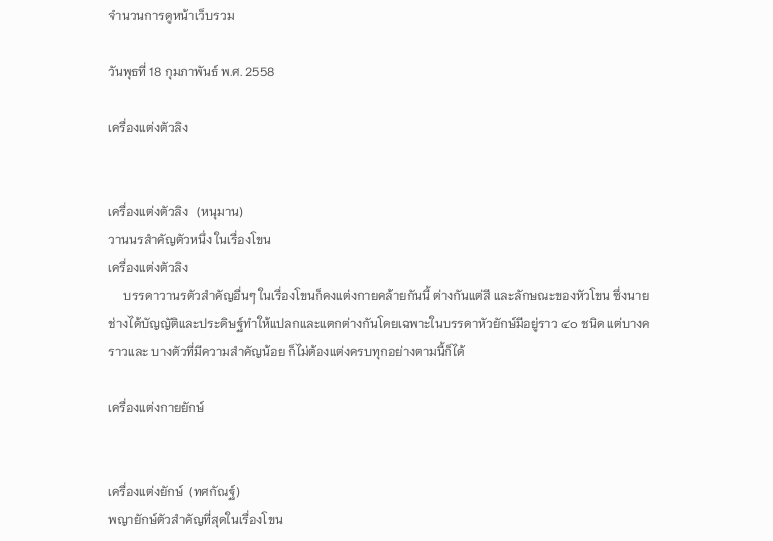จำนวนการดูหน้าเว็บรวม

วันพุธที่ 18 กุมภาพันธ์ พ.ศ. 2558

เครื่องแต่งตัวลิง


เครื่องแต่งตัวลิง   (หนุมาน)
วานนรสำคัญตัวหนึ่ง ในเรื่องโขน
เครื่องแต่งตัวลิง
     บรรดาวานรตัวสำคัญอื่นๆ ในเรื่องโขนก็คงแต่งกายคล้ายกันนี้ ต่างกันแต่สี และลักษณะของหัวโขน ซึ่งนายช่างได้บัญญัติและประดิษฐ์ทำให้แปลกและแตกต่างกันโดยเฉพาะในบรรดาหัวยักษ์มีอยู่ราว ๔๐ ชนิด แต่บางคราวและ บางตัวที่มีความสำคัญน้อย ก็ไม่ต้องแต่งครบทุกอย่างตามนี้ก็ได้

เครื่องแต่งกายยักษ์


เครื่องแต่งยักษ์  (ทศกัณฐ์)
พญายักษ์ตัวสำคัญที่สุดในเรื่องโขน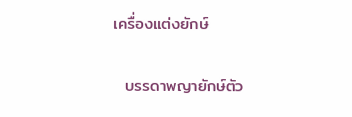เครื่องแต่งยักษ์

  บรรดาพญายักษ์ตัว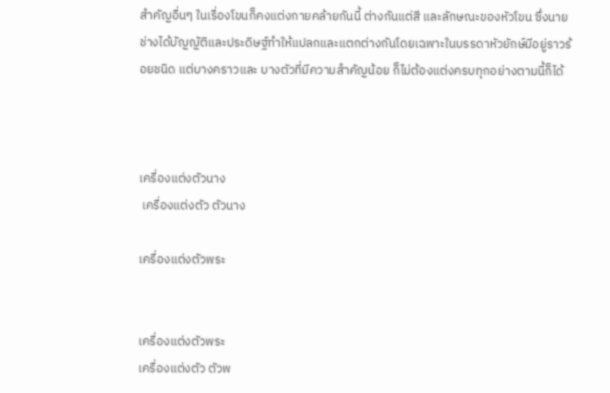สำคัญอื่นๆ ในเรื่องโขนก็คงแต่งกายคล้ายกันนี้ ต่างกันแต่สี และลักษณะของหัวโขน ซึ่งนายช่างได้บัญญัติและประดิษฐ์ทำให้แปลกและแตกต่างกันโดยเฉพาะในบรรดาหัวยักษ์มีอยู่ราวร้อยชนิด แต่บางคราวและ บางตัวที่มีความสำคัญน้อย ก็ไม่ต้องแต่งครบทุกอย่างตามนี้ก็ได้



เครื่องแต่งตัวนาง
 เครื่องแต่งตัว ตัวนาง

เครื่องแต่งตัวพระ


เครื่องแต่งตัวพระ
เครื่องแต่งตัว ตัวพ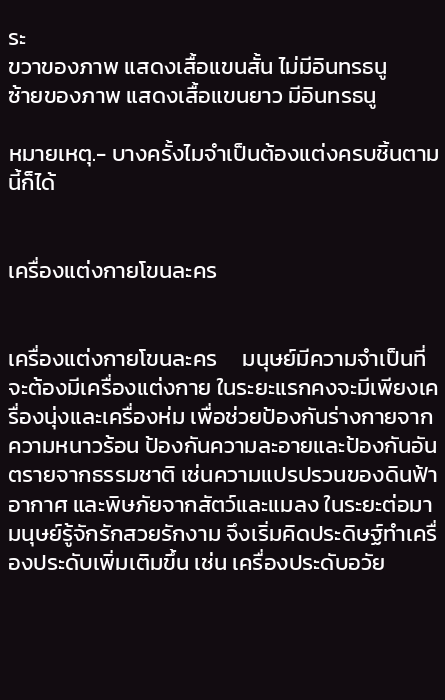ระ
ขวาของภาพ แสดงเสื้อแขนสั้น ไม่มีอินทรธนู
ซ้ายของภาพ แสดงเสื้อแขนยาว มีอินทรธนู

หมายเหตุ.- บางครั้งไมจำเป็นต้องแต่งครบชิ้นตามนี้ก็ได้


เครื่องแต่งกายโขนละคร


เครื่องแต่งกายโขนละคร     มนุษย์มีความจำเป็นที่จะต้องมีเครื่องแต่งกาย ในระยะแรกคงจะมีเพียงเครื่องนุ่งและเครื่องห่ม เพื่อช่วยป้องกันร่างกายจากความหนาวร้อน ป้องกันความละอายและป้องกันอันตรายจากธรรมชาติ เช่นความแปรปรวนของดินฟ้าอากาศ และพิษภัยจากสัตว์และแมลง ในระยะต่อมามนุษย์รู้จักรักสวยรักงาม จึงเริ่มคิดประดิษฐ์ทำเครื่องประดับเพิ่มเติมขึ้น เช่น เครื่องประดับอวัย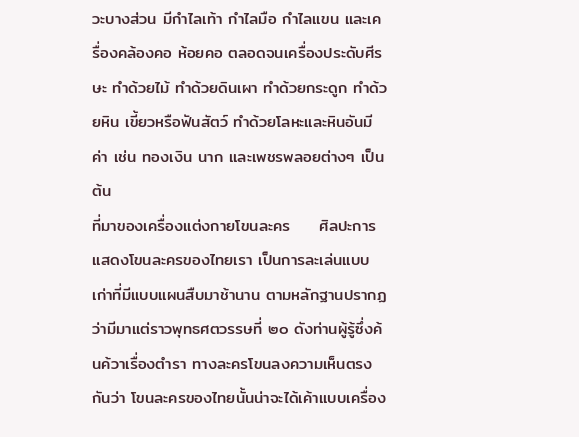วะบางส่วน มีกำไลเท้า กำไลมือ กำไลแขน และเครื่องคล้องคอ ห้อยคอ ตลอดจนเครื่องประดับศีรษะ ทำด้วยไม้ ทำด้วยดินเผา ทำด้วยกระดูก ทำด้วยหิน เขี้ยวหรือฟันสัตว์ ทำด้วยโลหะและหินอันมีค่า เช่น ทองเงิน นาก และเพชรพลอยต่างๆ เป็นต้น
ที่มาของเครื่องแต่งกายโขนละคร     ศิลปะการแสดงโขนละครของไทยเรา เป็นการละเล่นแบบเก่าที่มีแบบแผนสืบมาช้านาน ตามหลักฐานปรากฏว่ามีมาแต่ราวพุทธศตวรรษที่ ๒๐ ดังท่านผู้รู้ซึ่งค้นค้วาเรื่องตำรา ทางละครโขนลงความเห็นตรงกันว่า โขนละครของไทยนั้นน่าจะได้เค้าแบบเครื่อง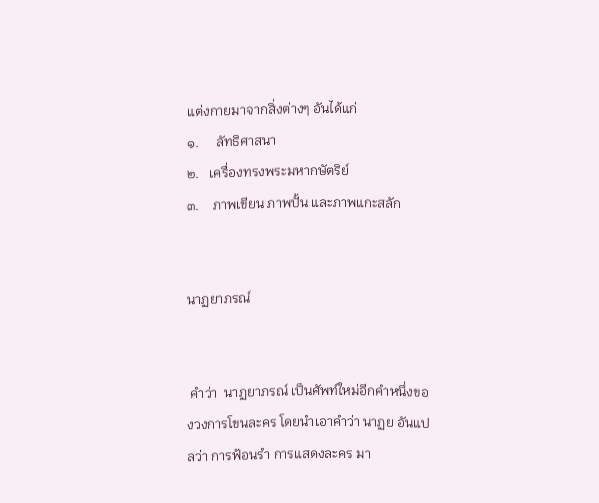แต่งกายมาจากสิ่งต่างๆ อันได้แก่
๑.     ลัทธิศาสนา
๒.   เครื่องทรงพระมหากษัตริย์
๓.    ภาพเขียน ภาพปั้น และภาพแกะสลัก


นาฏยาภรณ์


 คำว่า  นาฏยาภรณ์ เป็นศัพท์ใหม่อีกคำหนึ่งของวงการโขนละคร โดยนำเอาคำว่า นาฏย อันแปลว่า การฟ้อนรำ การแสดงละคร มา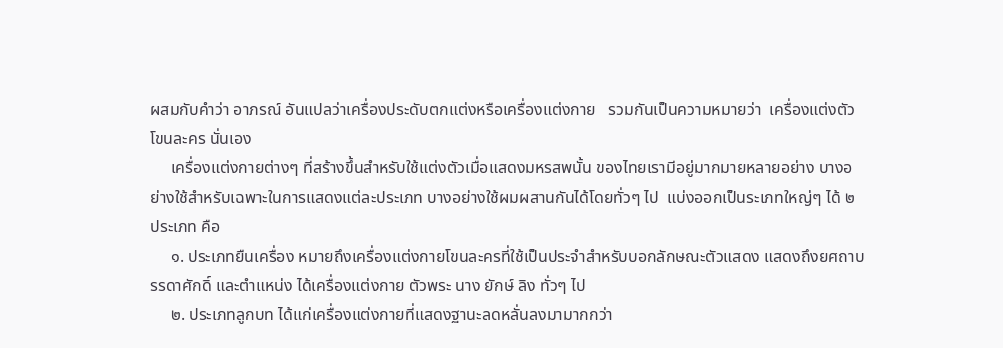ผสมกับคำว่า อาภรณ์ อันแปลว่าเครื่องประดับตกแต่งหรือเครื่องแต่งกาย   รวมกันเป็นความหมายว่า  เครื่องแต่งตัวโขนละคร นั่นเอง
     เครื่องแต่งกายต่างๆ ที่สร้างขึ้นสำหรับใช้แต่งตัวเมื่อแสดงมหรสพนั้น ของไทยเรามีอยู่มากมายหลายอย่าง บางอย่างใช้สำหรับเฉพาะในการแสดงแต่ละประเภท บางอย่างใช้ผมผสานกันได้โดยทั่วๆ ไป  แบ่งออกเป็นระเภทใหญ่ๆ ได้ ๒ ประเภท คือ
     ๑. ประเภทยืนเครื่อง หมายถึงเครื่องแต่งกายโขนละครที่ใช้เป็นประจำสำหรับบอกลักษณะตัวแสดง แสดงถึงยศถาบรรดาศักดิ์ และตำแหน่ง ได้เครื่องแต่งกาย ตัวพระ นาง ยักษ์ ลิง ทั่วๆ ไป
     ๒. ประเภทลูกบท ได้แก่เครื่องแต่งกายที่แสดงฐานะลดหลั่นลงมามากกว่า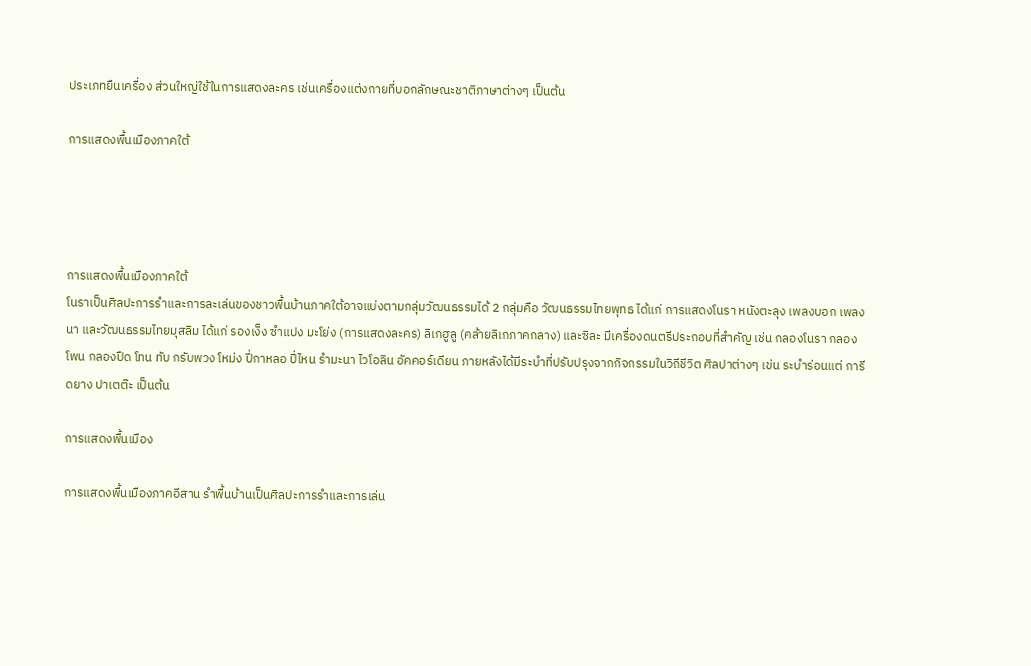ประเภทยืนเครื่อง ส่วนใหญ่ใช้ในการแสดงละคร เช่นเครื่องแต่งกายที่บอกลักษณะชาติภาษาต่างๆ เป็นต้น

การแสดงพื้นเมืองภาคใต้




การแสดงพื้นเมืองภาคใต้
โนราเป็นศิลปะการรำและการละเล่นของชาวพื้นบ้านภาคใต้อาจแบ่งตามกลุ่มวัฒนธรรมได้ 2 กลุ่มคือ วัฒนธรรมไทยพุทธ ได้แก่ การแสดงโนรา หนังตะลุง เพลงบอก เพลงนา และวัฒนธรรมไทยมุสลิม ได้แก่ รองเง็ง ซำแปง มะโย่ง (การแสดงละคร) ลิเกฮูลู (คล้ายลิเกภาคกลาง) และซิละ มีเครื่องดนตรีประกอบที่สำคัญ เช่น กลองโนรา กลองโพน กลองปืด โทน ทับ กรับพวง โหม่ง ปี่กาหลอ ปี่ไหน รำมะนา ไวโอลิน อัคคอร์เดียน ภายหลังได้มีระบำที่ปรับปรุงจากกิจกรรมในวิถีชีวิต ศิลปาต่างๆ เข่น ระบำร่อนแต่ การีดยาง ปาเตต๊ะ เป็นต้น

การแสดงพื้นเมือง

การแสดงพื้นเมืองภาคอีสาน รำพื้นบ้านเป็นศิลปะการรำและการเล่น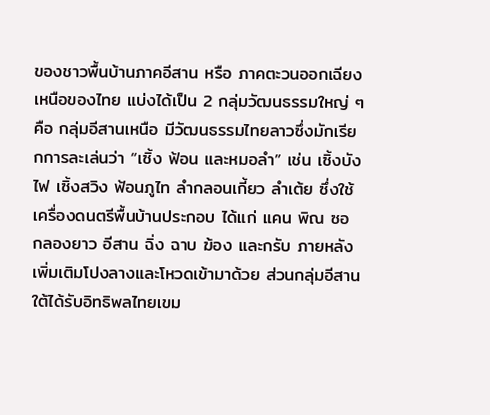ของชาวพื้นบ้านภาคอีสาน หรือ ภาคตะวนออกเฉียงเหนือของไทย แบ่งได้เป็น 2 กลุ่มวัฒนธรรมใหญ่ ๆ คือ กลุ่มอีสานเหนือ มีวัฒนธรรมไทยลาวซึ่งมักเรียกการละเล่นว่า “เซิ้ง ฟ้อน และหมอลำ” เช่น เซิ้งบังไฟ เซิ้งสวิง ฟ้อนภูไท ลำกลอนเกี้ยว ลำเต้ย ซึ่งใช้เครื่องดนตรีพื้นบ้านประกอบ ได้แก่ แคน พิณ ซอ กลองยาว อีสาน ฉิ่ง ฉาบ ฆ้อง และกรับ ภายหลังเพิ่มเติมโปงลางและโหวดเข้ามาด้วย ส่วนกลุ่มอีสานใต้ได้รับอิทธิพลไทยเขม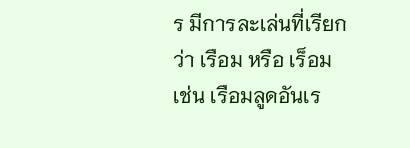ร มีการละเล่นที่เรียกว่า เรือม หรือ เร็อม เช่น เรือมลูดอันเร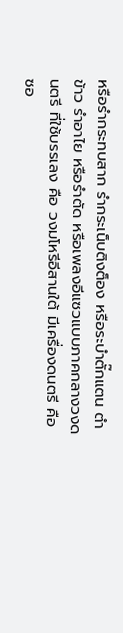หรือรำกระทบสาก รำกระเน็บติงต็อง หรือระบำตั๊กแตน ตำข้าว รำอาไย หรือรำตัด หรือเพลงอีแซวแบบภาคกลางวงดนตรี ที่ใช้บรรเลง คือ วงมโหรีอีสานใต้ มีเครื่องดนตรี คือ ซอ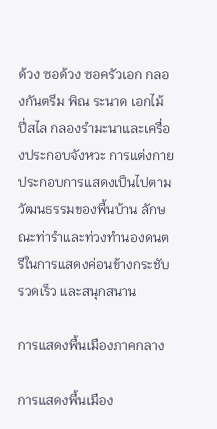ด้วง ซอด้วง ซอครัวเอก กลองกันตรึม พิณ ระนาด เอกไม้ ปี่สไล กลองรำมะนาและเครื่องประกอบจังหวะ การแต่งกายประกอบการแสดงเป็นไปตามวัฒนธรรมของพื้นบ้าน ลักษณะท่ารำและท่วงทำนองดนตรีในการแสดงค่อนข้างกระชับ รวดเร็ว และสนุกสนาน

การแสดงพื้นเมืองภาคกลาง

การแสดงพื้นเมือง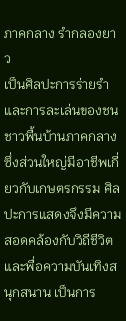ภาคกลาง รำกลองยาว
เป็นศิลปะการร่ายรำและการละเล่นของชนชาวพื้นบ้านภาคกลาง ซึ่งส่วนใหญ่มีอาชีพเกี่ยวกับเกษตรกรรม ศิลปะการแสดงจึงมีความสอดคล้องกับวิถีชีวิตและพื่อความบันเทิงสนุกสนาน เป็นการ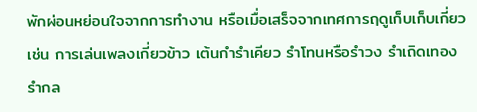พักผ่อนหย่อนใจจากการทำงาน หรือเมื่อเสร็จจากเทศการฤดูเก็บเก็บเกี่ยว เช่น การเล่นเพลงเกี่ยวข้าว เต้นกำรำเคียว รำโทนหรือรำวง รำเถิดเทอง รำกล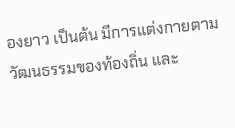องยาว เป็นต้น มีการแต่งกายตามวัฒนธรรมของท้องถิ่น และ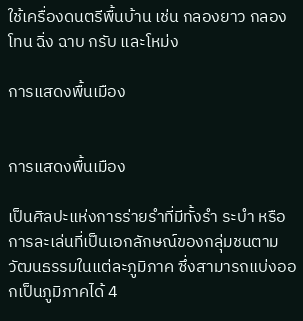ใช้เครื่องดนตรีพื้นบ้าน เช่น กลองยาว กลองโทน ฉิ่ง ฉาบ กรับ และโหม่ง

การแสดงพื้นเมือง


การแสดงพื้นเมือง

เป็นศิลปะแห่งการร่ายรำที่มีทั้งรำ ระบำ หรือการละเล่นที่เป็นเอกลักษณ์ของกลุ่มชนตามวัฒนธรรมในแต่ละภูมิภาค ซึ่งสามารถแบ่งออกเป็นภูมิภาคได้ 4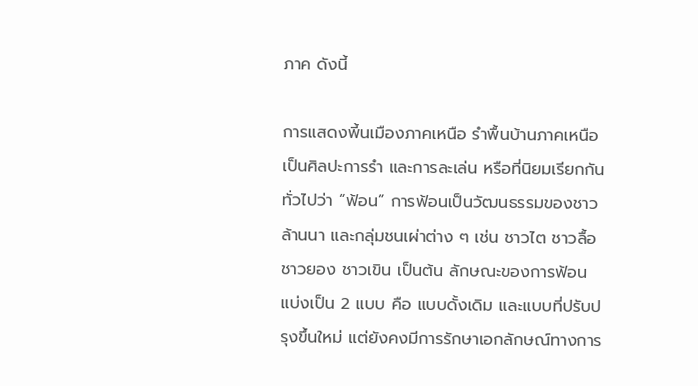ภาค ดังนี้

การแสดงพี้นเมืองภาคเหนือ รำพื้นบ้านภาคเหนือเป็นศิลปะการรำ และการละเล่น หรือที่นิยมเรียกกันทั่วไปว่า “ฟ้อน” การฟ้อนเป็นวัฒนธรรมของชาวล้านนา และกลุ่มชนเผ่าต่าง ๆ เช่น ชาวไต ชาวลื้อ ชาวยอง ชาวเขิน เป็นต้น ลักษณะของการฟ้อน แบ่งเป็น 2 แบบ คือ แบบดั้งเดิม และแบบที่ปรับปรุงขึ้นใหม่ แต่ยังคงมีการรักษาเอกลักษณ์ทางการ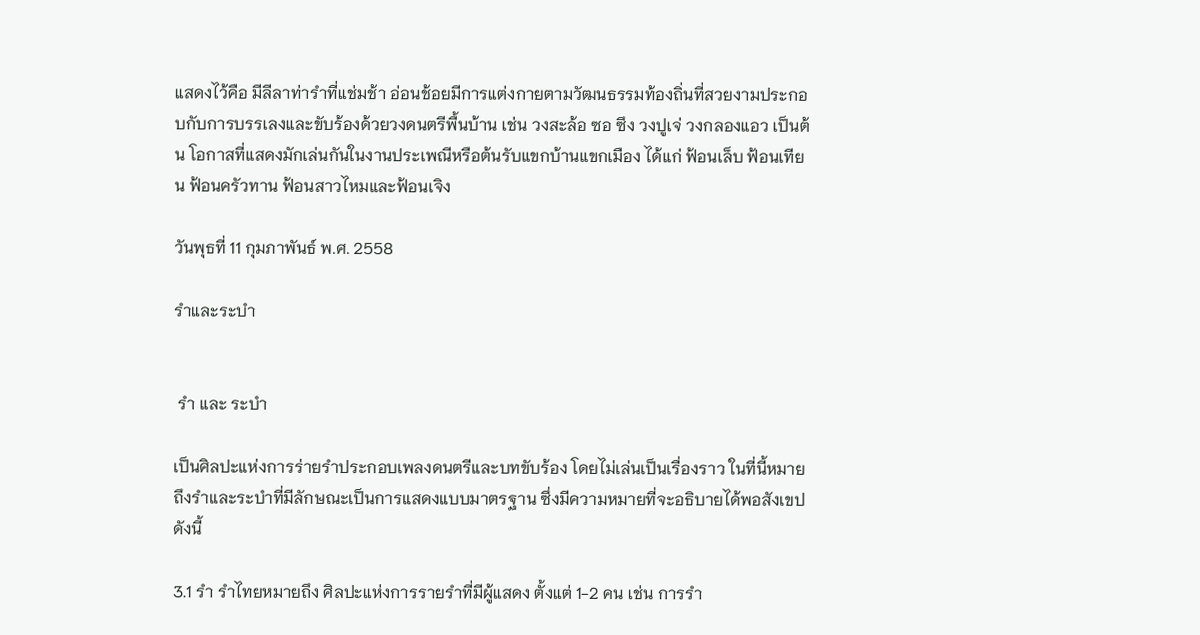แสดงไว้คือ มีลีลาท่ารำที่แช่มช้า อ่อนช้อยมีการแต่งกายตามวัฒนธรรมท้องถิ่นที่สวยงามประกอบกับการบรรเลงและขับร้องด้วยวงดนตรีพื้นบ้าน เช่น วงสะล้อ ซอ ซึง วงปูเจ่ วงกลองแอว เป็นต้น โอกาสที่แสดงมักเล่นกันในงานประเพณีหรือต้นรับแขกบ้านแขกเมือง ได้แก่ ฟ้อนเล็บ ฟ้อนเทียน ฟ้อนครัวทาน ฟ้อนสาวไหมและฟ้อนเจิง

วันพุธที่ 11 กุมภาพันธ์ พ.ศ. 2558

รำและระบำ


 รำ และ ระบำ

เป็นศิลปะแห่งการร่ายรำประกอบเพลงดนตรีและบทขับร้อง โดยไม่เล่นเป็นเรื่องราว ในที่นี้หมายถึงรำและระบำที่มีลักษณะเป็นการแสดงแบบมาตรฐาน ซึ่งมีความหมายที่จะอธิบายได้พอสังเขป ดังนี้

3.1 รำ รำไทยหมายถึง ศิลปะแห่งการรายรำที่มีผู้แสดง ตั้งแต่ 1-2 คน เช่น การรำ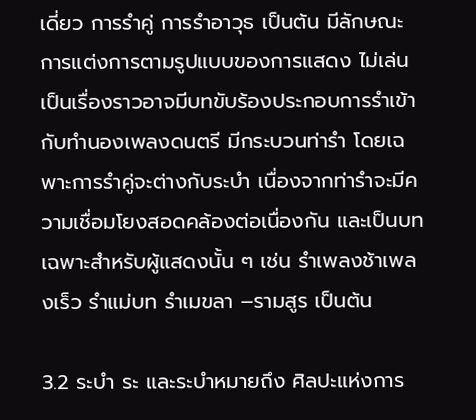เดี่ยว การรำคู่ การรำอาวุธ เป็นต้น มีลักษณะการแต่งการตามรูปแบบของการแสดง ไม่เล่นเป็นเรื่องราวอาจมีบทขับร้องประกอบการรำเข้ากับทำนองเพลงดนตรี มีกระบวนท่ารำ โดยเฉพาะการรำคู่จะต่างกับระบำ เนื่องจากท่ารำจะมีความเชื่อมโยงสอดคล้องต่อเนื่องกัน และเป็นบทเฉพาะสำหรับผู้แสดงนั้น ๆ เช่น รำเพลงช้าเพลงเร็ว รำแม่บท รำเมขลา –รามสูร เป็นต้น

3.2 ระบำ ระ และระบำหมายถึง ศิลปะแห่งการ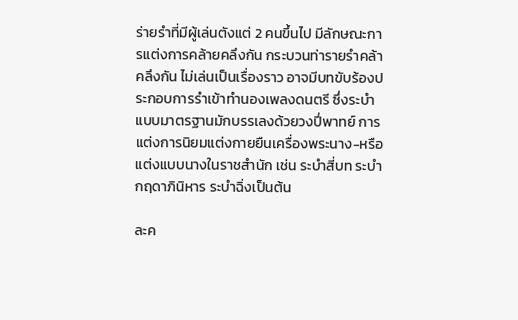ร่ายรำที่มีผู้เล่นตังแต่ 2 คนขึ้นไป มีลักษณะการแต่งการคล้ายคลึงกัน กระบวนท่ารายรำคล้าคลึงกัน ไม่เล่นเป็นเรื่องราว อาจมีบทขับร้องประกอบการรำเข้าทำนองเพลงดนตรี ซึ่งระบำแบบมาตรฐานมักบรรเลงด้วยวงปี่พาทย์ การแต่งการนิยมแต่งกายยืนเครื่องพระนาง-หรือแต่งแบบนางในราชสำนัก เช่น ระบำสี่บท ระบำกฤดาภินิหาร ระบำฉิ่งเป็นต้น

ละค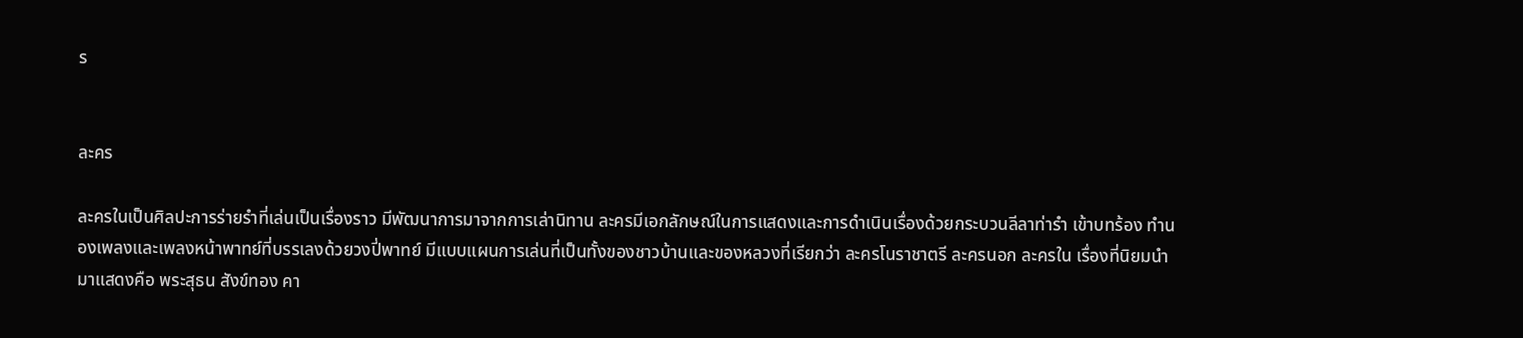ร


ละคร

ละครในเป็นศิลปะการร่ายรำที่เล่นเป็นเรื่องราว มีพัฒนาการมาจากการเล่านิทาน ละครมีเอกลักษณ์ในการแสดงและการดำเนินเรื่องด้วยกระบวนลีลาท่ารำ เข้าบทร้อง ทำนองเพลงและเพลงหน้าพาทย์ที่บรรเลงด้วยวงปี่พาทย์ มีแบบแผนการเล่นที่เป็นทั้งของชาวบ้านและของหลวงที่เรียกว่า ละครโนราชาตรี ละครนอก ละครใน เรื่องที่นิยมนำมาแสดงคือ พระสุธน สังข์ทอง คา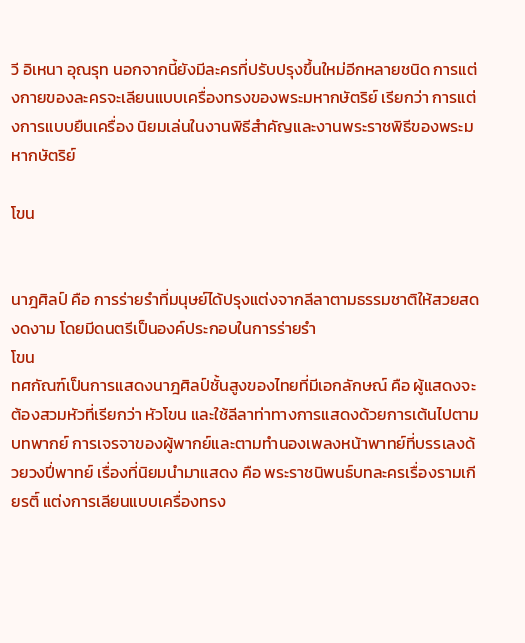วี อิเหนา อุณรุท นอกจากนี้ยังมีละครที่ปรับปรุงขึ้นใหม่อีกหลายชนิด การแต่งกายของละครจะเลียนแบบเครื่องทรงของพระมหากษัตริย์ เรียกว่า การแต่งการแบบยืนเครื่อง นิยมเล่นในงานพิธีสำคัญและงานพระราชพิธีของพระมหากษัตริย์

โขน


นาฎศิลป์ คือ การร่ายรำที่มนุษย์ได้ปรุงแต่งจากลีลาตามธรรมชาติให้สวยสดงดงาม โดยมีดนตรีเป็นองค์ประกอบในการร่ายรำ
โขน
ทศกัณฑ์เป็นการแสดงนาฎศิลป์ชั้นสูงของไทยที่มีเอกลักษณ์ คือ ผู้แสดงจะต้องสวมหัวที่เรียกว่า หัวโขน และใช้ลีลาท่าทางการแสดงด้วยการเต้นไปตามบทพากย์ การเจรจาของผู้พากย์และตามทำนองเพลงหน้าพาทย์ที่บรรเลงด้วยวงปี่พาทย์ เรื่องที่นิยมนำมาแสดง คือ พระราชนิพนธ์บทละครเรื่องรามเกียรติ์ แต่งการเลียนแบบเครื่องทรง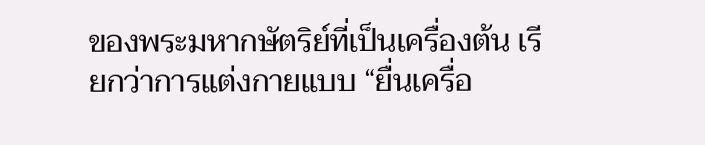ของพระมหากษัตริย์ที่เป็นเครื่องต้น เรียกว่าการแต่งกายแบบ “ยื่นเครื่อ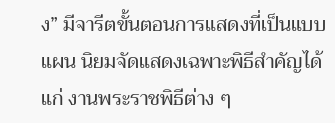ง” มีจารีตขั้นตอนการแสดงที่เป็นแบบแผน นิยมจัดแสดงเฉพาะพิธีสำคัญได้แก่ งานพระราชพิธีต่าง ๆ